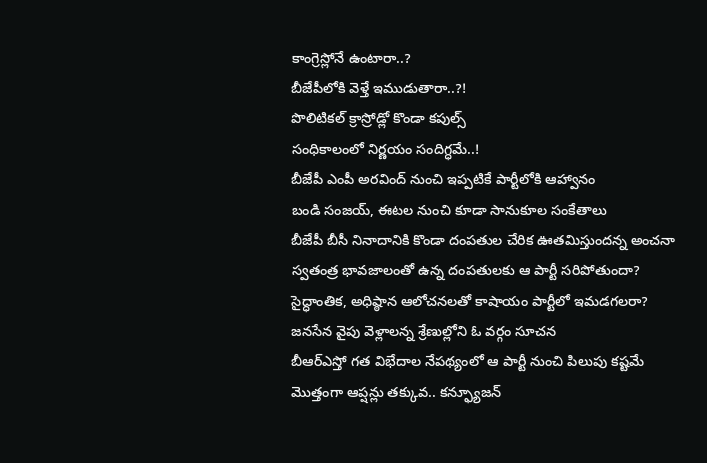కాంగ్రెస్లోనే ఉంటారా..?
బీజేపీలోకి వెళ్తే ఇముడుతారా..?!
పొలిటికల్ క్రాస్రోడ్లో కొండా కపుల్స్
సంధికాలంలో నిర్ణయం సందిగ్ధమే..!
బీజేపీ ఎంపీ అరవింద్ నుంచి ఇప్పటికే పార్టీలోకి ఆహ్వానం
బండి సంజయ్, ఈటల నుంచి కూడా సానుకూల సంకేతాలు
బీజేపీ బీసీ నినాదానికి కొండా దంపతుల చేరిక ఊతమిస్తుందన్న అంచనా
స్వతంత్ర భావజాలంతో ఉన్న దంపతులకు ఆ పార్టీ సరిపోతుందా?
సైద్ధాంతిక, అధిష్ఠాన ఆలోచనలతో కాషాయం పార్టీలో ఇమడగలరా?
జనసేన వైపు వెళ్లాలన్న శ్రేణుల్లోని ఓ వర్గం సూచన
బీఆర్ఎస్తో గత విభేదాల నేపథ్యంలో ఆ పార్టీ నుంచి పిలుపు కష్టమే
మొత్తంగా ఆప్షన్లు తక్కువ.. కన్ఫ్యూజన్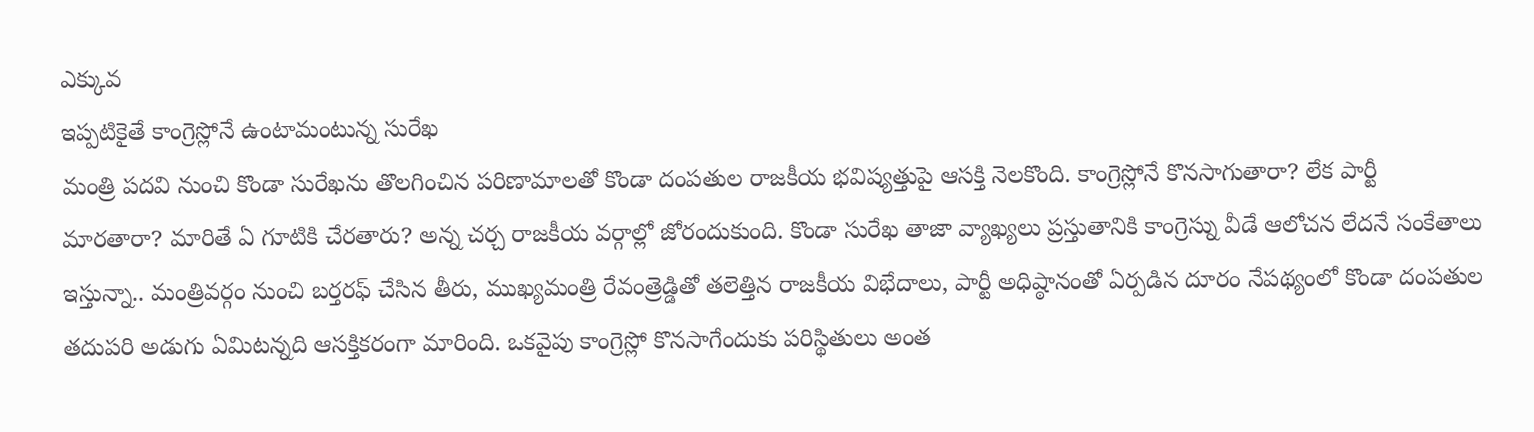ఎక్కువ
ఇప్పటికైతే కాంగ్రెస్లోనే ఉంటామంటున్న సురేఖ
మంత్రి పదవి నుంచి కొండా సురేఖను తొలగించిన పరిణామాలతో కొండా దంపతుల రాజకీయ భవిష్యత్తుపై ఆసక్తి నెలకొంది. కాంగ్రెస్లోనే కొనసాగుతారా? లేక పార్టీ మారతారా? మారితే ఏ గూటికి చేరతారు? అన్న చర్చ రాజకీయ వర్గాల్లో జోరందుకుంది. కొండా సురేఖ తాజా వ్యాఖ్యలు ప్రస్తుతానికి కాంగ్రెస్ను వీడే ఆలోచన లేదనే సంకేతాలు ఇస్తున్నా.. మంత్రివర్గం నుంచి బర్తరఫ్ చేసిన తీరు, ముఖ్యమంత్రి రేవంత్రెడ్డితో తలెత్తిన రాజకీయ విభేదాలు, పార్టీ అధిష్ఠానంతో ఏర్పడిన దూరం నేపథ్యంలో కొండా దంపతుల తదుపరి అడుగు ఏమిటన్నది ఆసక్తికరంగా మారింది. ఒకవైపు కాంగ్రెస్లో కొనసాగేందుకు పరిస్థితులు అంత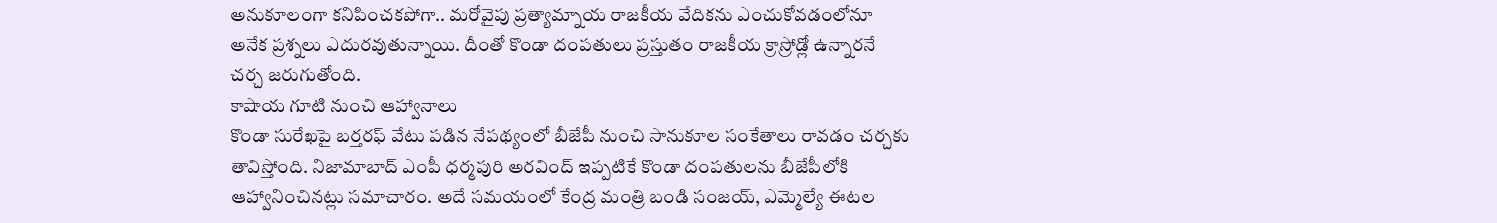అనుకూలంగా కనిపించకపోగా.. మరోవైపు ప్రత్యామ్నాయ రాజకీయ వేదికను ఎంచుకోవడంలోనూ అనేక ప్రశ్నలు ఎదురవుతున్నాయి. దీంతో కొండా దంపతులు ప్రస్తుతం రాజకీయ క్రాస్రోడ్లో ఉన్నారనే చర్చ జరుగుతోంది.
కాషాయ గూటి నుంచి ఆహ్వానాలు
కొండా సురేఖపై బర్తరఫ్ వేటు పడిన నేపథ్యంలో బీజేపీ నుంచి సానుకూల సంకేతాలు రావడం చర్చకు తావిస్తోంది. నిజామాబాద్ ఎంపీ ధర్మపురి అరవింద్ ఇప్పటికే కొండా దంపతులను బీజేపీలోకి ఆహ్వానించినట్లు సమాచారం. అదే సమయంలో కేంద్ర మంత్రి బండి సంజయ్, ఎమ్మెల్యే ఈటల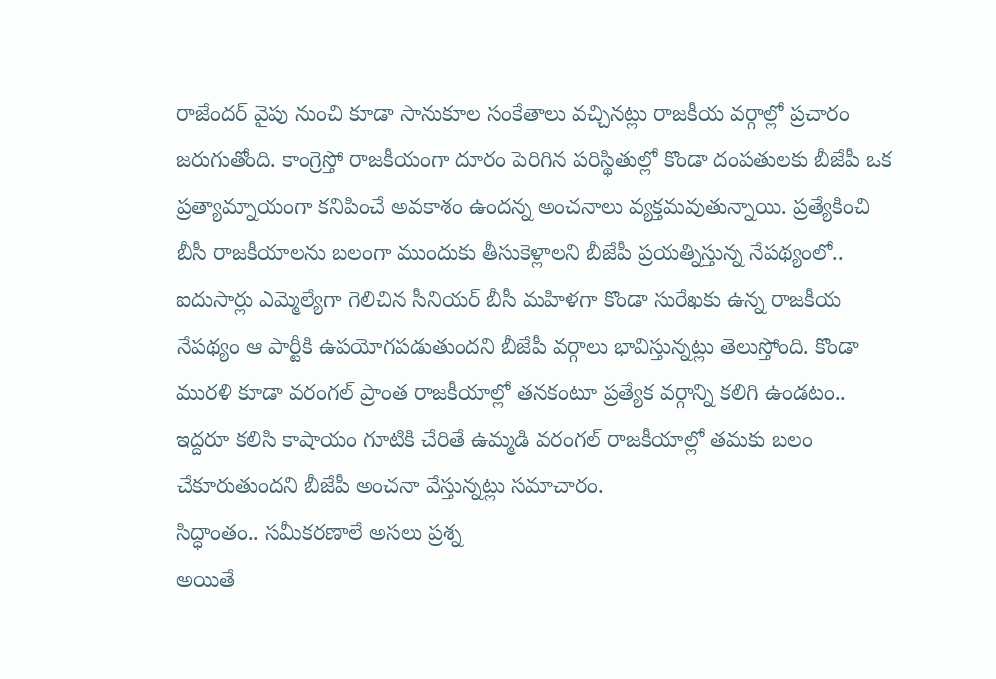రాజేందర్ వైపు నుంచి కూడా సానుకూల సంకేతాలు వచ్చినట్లు రాజకీయ వర్గాల్లో ప్రచారం జరుగుతోంది. కాంగ్రెస్తో రాజకీయంగా దూరం పెరిగిన పరిస్థితుల్లో కొండా దంపతులకు బీజేపీ ఒక ప్రత్యామ్నాయంగా కనిపించే అవకాశం ఉందన్న అంచనాలు వ్యక్తమవుతున్నాయి. ప్రత్యేకించి బీసీ రాజకీయాలను బలంగా ముందుకు తీసుకెళ్లాలని బీజేపీ ప్రయత్నిస్తున్న నేపథ్యంలో.. ఐదుసార్లు ఎమ్మెల్యేగా గెలిచిన సీనియర్ బీసీ మహిళగా కొండా సురేఖకు ఉన్న రాజకీయ నేపథ్యం ఆ పార్టీకి ఉపయోగపడుతుందని బీజేపీ వర్గాలు భావిస్తున్నట్లు తెలుస్తోంది. కొండా మురళి కూడా వరంగల్ ప్రాంత రాజకీయాల్లో తనకంటూ ప్రత్యేక వర్గాన్ని కలిగి ఉండటం.. ఇద్దరూ కలిసి కాషాయం గూటికి చేరితే ఉమ్మడి వరంగల్ రాజకీయాల్లో తమకు బలం చేకూరుతుందని బీజేపీ అంచనా వేస్తున్నట్లు సమాచారం.
సిద్ధాంతం.. సమీకరణాలే అసలు ప్రశ్న
అయితే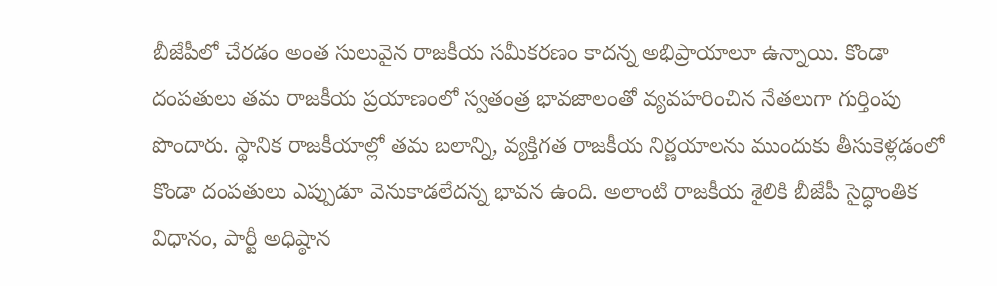బీజేపీలో చేరడం అంత సులువైన రాజకీయ సమీకరణం కాదన్న అభిప్రాయాలూ ఉన్నాయి. కొండా దంపతులు తమ రాజకీయ ప్రయాణంలో స్వతంత్ర భావజాలంతో వ్యవహరించిన నేతలుగా గుర్తింపు పొందారు. స్థానిక రాజకీయాల్లో తమ బలాన్ని, వ్యక్తిగత రాజకీయ నిర్ణయాలను ముందుకు తీసుకెళ్లడంలో కొండా దంపతులు ఎప్పుడూ వెనుకాడలేదన్న భావన ఉంది. అలాంటి రాజకీయ శైలికి బీజేపీ సైద్ధాంతిక విధానం, పార్టీ అధిష్ఠాన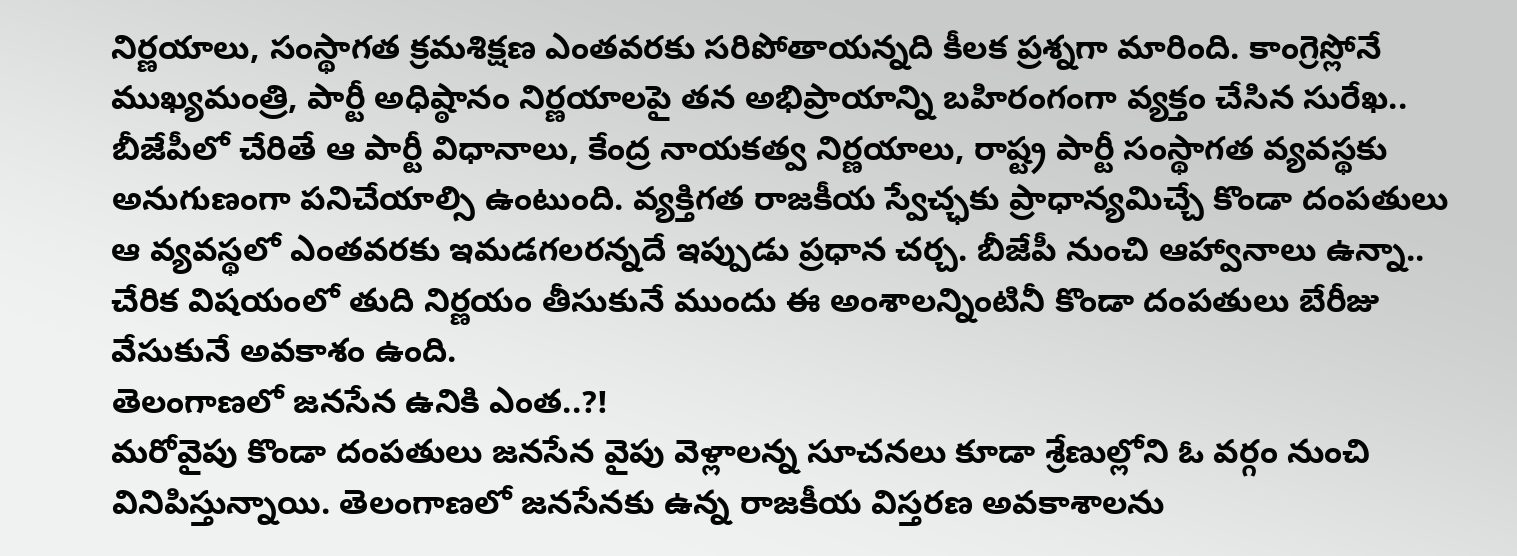నిర్ణయాలు, సంస్థాగత క్రమశిక్షణ ఎంతవరకు సరిపోతాయన్నది కీలక ప్రశ్నగా మారింది. కాంగ్రెస్లోనే ముఖ్యమంత్రి, పార్టీ అధిష్ఠానం నిర్ణయాలపై తన అభిప్రాయాన్ని బహిరంగంగా వ్యక్తం చేసిన సురేఖ.. బీజేపీలో చేరితే ఆ పార్టీ విధానాలు, కేంద్ర నాయకత్వ నిర్ణయాలు, రాష్ట్ర పార్టీ సంస్థాగత వ్యవస్థకు అనుగుణంగా పనిచేయాల్సి ఉంటుంది. వ్యక్తిగత రాజకీయ స్వేచ్ఛకు ప్రాధాన్యమిచ్చే కొండా దంపతులు ఆ వ్యవస్థలో ఎంతవరకు ఇమడగలరన్నదే ఇప్పుడు ప్రధాన చర్చ. బీజేపీ నుంచి ఆహ్వానాలు ఉన్నా.. చేరిక విషయంలో తుది నిర్ణయం తీసుకునే ముందు ఈ అంశాలన్నింటినీ కొండా దంపతులు బేరీజు వేసుకునే అవకాశం ఉంది.
తెలంగాణలో జనసేన ఉనికి ఎంత..?!
మరోవైపు కొండా దంపతులు జనసేన వైపు వెళ్లాలన్న సూచనలు కూడా శ్రేణుల్లోని ఓ వర్గం నుంచి వినిపిస్తున్నాయి. తెలంగాణలో జనసేనకు ఉన్న రాజకీయ విస్తరణ అవకాశాలను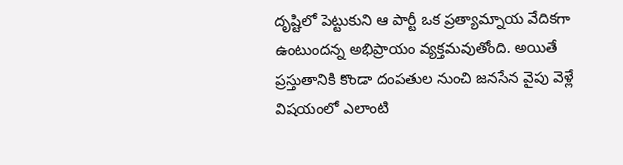దృష్టిలో పెట్టుకుని ఆ పార్టీ ఒక ప్రత్యామ్నాయ వేదికగా ఉంటుందన్న అభిప్రాయం వ్యక్తమవుతోంది. అయితే ప్రస్తుతానికి కొండా దంపతుల నుంచి జనసేన వైపు వెళ్లే విషయంలో ఎలాంటి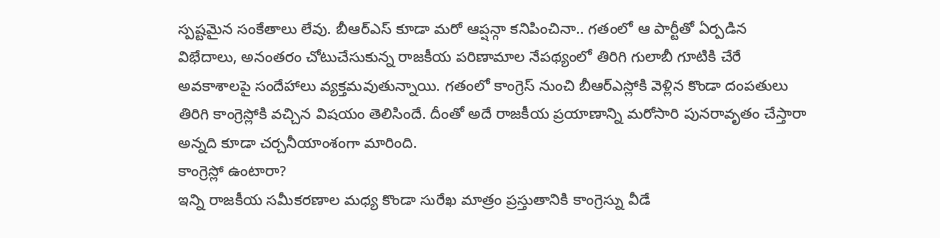స్పష్టమైన సంకేతాలు లేవు. బీఆర్ఎస్ కూడా మరో ఆప్షన్గా కనిపించినా.. గతంలో ఆ పార్టీతో ఏర్పడిన విభేదాలు, అనంతరం చోటుచేసుకున్న రాజకీయ పరిణామాల నేపథ్యంలో తిరిగి గులాబీ గూటికి చేరే అవకాశాలపై సందేహాలు వ్యక్తమవుతున్నాయి. గతంలో కాంగ్రెస్ నుంచి బీఆర్ఎస్లోకి వెళ్లిన కొండా దంపతులు తిరిగి కాంగ్రెస్లోకి వచ్చిన విషయం తెలిసిందే. దీంతో అదే రాజకీయ ప్రయాణాన్ని మరోసారి పునరావృతం చేస్తారా అన్నది కూడా చర్చనీయాంశంగా మారింది.
కాంగ్రెస్లో ఉంటారా?
ఇన్ని రాజకీయ సమీకరణాల మధ్య కొండా సురేఖ మాత్రం ప్రస్తుతానికి కాంగ్రెస్ను వీడే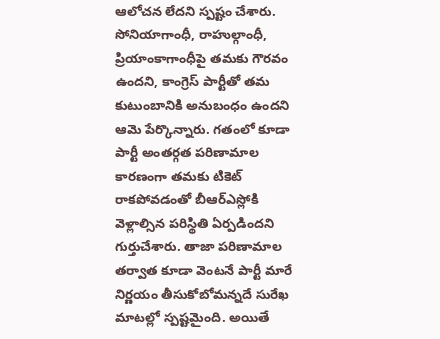ఆలోచన లేదని స్పష్టం చేశారు. సోనియాగాంధీ, రాహుల్గాంధీ, ప్రియాంకాగాంధీపై తమకు గౌరవం ఉందని, కాంగ్రెస్ పార్టీతో తమ కుటుంబానికి అనుబంధం ఉందని ఆమె పేర్కొన్నారు. గతంలో కూడా పార్టీ అంతర్గత పరిణామాల కారణంగా తమకు టికెట్ రాకపోవడంతో బీఆర్ఎస్లోకి వెళ్లాల్సిన పరిస్థితి ఏర్పడిందని గుర్తుచేశారు. తాజా పరిణామాల తర్వాత కూడా వెంటనే పార్టీ మారే నిర్ణయం తీసుకోబోమన్నదే సురేఖ మాటల్లో స్పష్టమైంది. అయితే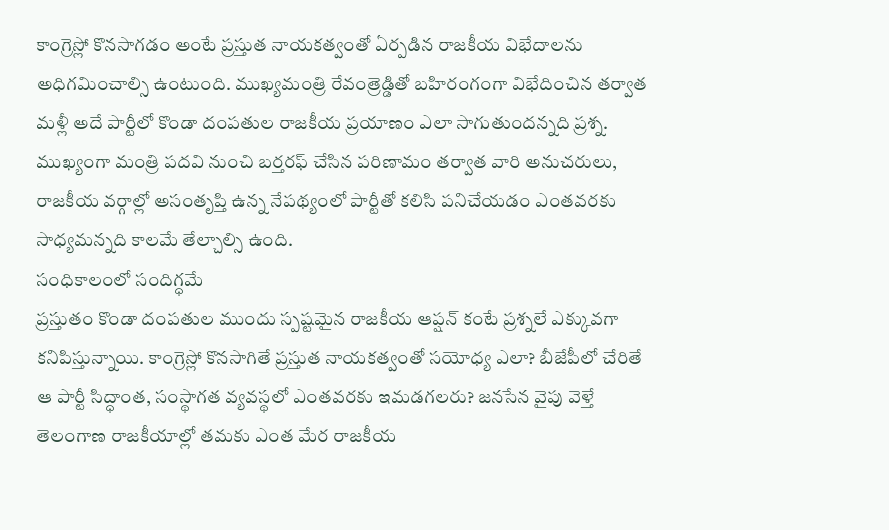కాంగ్రెస్లో కొనసాగడం అంటే ప్రస్తుత నాయకత్వంతో ఏర్పడిన రాజకీయ విభేదాలను అధిగమించాల్సి ఉంటుంది. ముఖ్యమంత్రి రేవంత్రెడ్డితో బహిరంగంగా విభేదించిన తర్వాత మళ్లీ అదే పార్టీలో కొండా దంపతుల రాజకీయ ప్రయాణం ఎలా సాగుతుందన్నది ప్రశ్న. ముఖ్యంగా మంత్రి పదవి నుంచి బర్తరఫ్ చేసిన పరిణామం తర్వాత వారి అనుచరులు, రాజకీయ వర్గాల్లో అసంతృప్తి ఉన్న నేపథ్యంలో పార్టీతో కలిసి పనిచేయడం ఎంతవరకు సాధ్యమన్నది కాలమే తేల్చాల్సి ఉంది.
సంధికాలంలో సందిగ్ధమే
ప్రస్తుతం కొండా దంపతుల ముందు స్పష్టమైన రాజకీయ ఆప్షన్ కంటే ప్రశ్నలే ఎక్కువగా కనిపిస్తున్నాయి. కాంగ్రెస్లో కొనసాగితే ప్రస్తుత నాయకత్వంతో సయోధ్య ఎలా? బీజేపీలో చేరితే ఆ పార్టీ సిద్ధాంత, సంస్థాగత వ్యవస్థలో ఎంతవరకు ఇమడగలరు? జనసేన వైపు వెళ్తే తెలంగాణ రాజకీయాల్లో తమకు ఎంత మేర రాజకీయ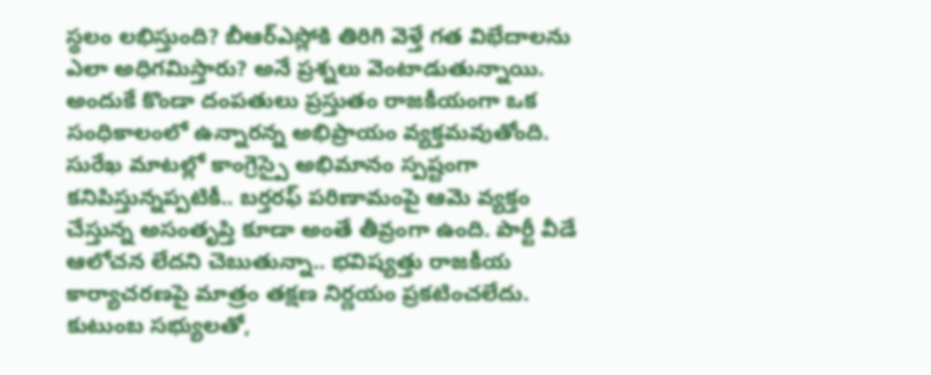స్థలం లభిస్తుంది? బీఆర్ఎస్లోకి తిరిగి వెళ్తే గత విభేదాలను ఎలా అధిగమిస్తారు? అనే ప్రశ్నలు వెంటాడుతున్నాయి. అందుకే కొండా దంపతులు ప్రస్తుతం రాజకీయంగా ఒక సంధికాలంలో ఉన్నారన్న అభిప్రాయం వ్యక్తమవుతోంది. సురేఖ మాటల్లో కాంగ్రెస్పై అభిమానం స్పష్టంగా కనిపిస్తున్నప్పటికీ.. బర్తరఫ్ పరిణామంపై ఆమె వ్యక్తం చేస్తున్న అసంతృప్తి కూడా అంతే తీవ్రంగా ఉంది. పార్టీ వీడే ఆలోచన లేదని చెబుతున్నా.. భవిష్యత్తు రాజకీయ కార్యాచరణపై మాత్రం తక్షణ నిర్ణయం ప్రకటించలేదు. కుటుంబ సభ్యులతో,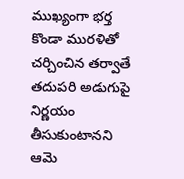ముఖ్యంగా భర్త కొండా మురళితో చర్చించిన తర్వాతే తదుపరి అడుగుపై నిర్ణయం తీసుకుంటానని ఆమె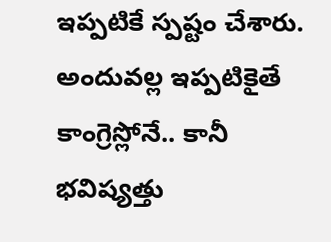ఇప్పటికే స్పష్టం చేశారు. అందువల్ల ఇప్పటికైతే కాంగ్రెస్లోనే.. కానీ భవిష్యత్తు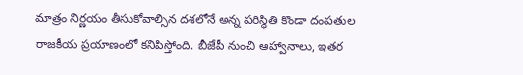మాత్రం నిర్ణయం తీసుకోవాల్సిన దశలోనే అన్న పరిస్థితి కొండా దంపతుల రాజకీయ ప్రయాణంలో కనిపిస్తోంది. బీజేపీ నుంచి ఆహ్వానాలు, ఇతర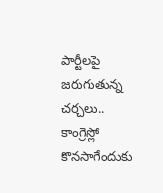పార్టీలపై జరుగుతున్న చర్చలు.. కాంగ్రెస్లో కొనసాగేందుకు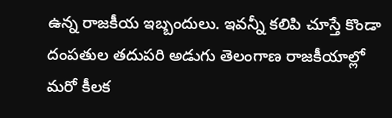ఉన్న రాజకీయ ఇబ్బందులు. ఇవన్నీ కలిపి చూస్తే కొండా దంపతుల తదుపరి అడుగు తెలంగాణ రాజకీయాల్లో మరో కీలక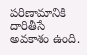పరిణామానికి దారితీసే అవకాశం ఉంది.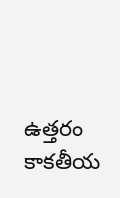ఉత్తరం కాకతీయ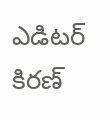ఎడిటర్
కిరణ్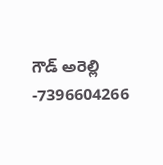గౌడ్ అరెల్లి
-7396604266